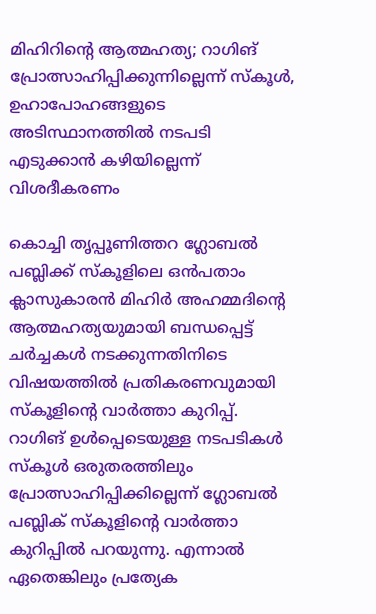മിഹിറിന്റെ ആത്മഹത്യ; റാഗിങ് പ്രോത്സാഹിപ്പിക്കുന്നില്ലെന്ന് സ്‌കൂൾ, ഉഹാപോഹങ്ങളുടെ അടിസ്ഥാനത്തിൽ നടപടി എടുക്കാൻ കഴിയില്ലെന്ന് വിശദീകരണം

കൊച്ചി തൃപ്പൂണിത്തറ ഗ്ലോബൽ പബ്ലിക്ക് സ്‌കൂളിലെ ഒൻപതാം ക്ലാസുകാരൻ മിഹിർ അഹമ്മദിന്റെ ആത്മഹത്യയുമായി ബന്ധപ്പെട്ട് ചർച്ചകൾ നടക്കുന്നതിനിടെ വിഷയത്തിൽ പ്രതികരണവുമായി സ്‌കൂളിന്റെ വാർത്താ കുറിപ്പ്. റാഗിങ് ഉൾപ്പെടെയുള്ള നടപടികൾ സ്‌കൂൾ ഒരുതരത്തിലും പ്രോത്സാഹിപ്പിക്കില്ലെന്ന് ഗ്ലോബൽ പബ്ലിക് സ്‌കൂളിന്റെ വാർത്താ കുറിപ്പിൽ പറയുന്നു. എന്നാൽ ഏതെങ്കിലും പ്രത്യേക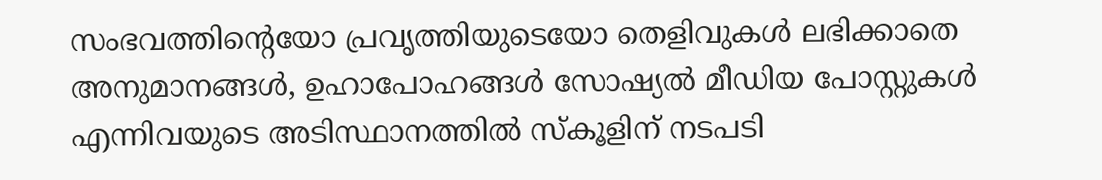സംഭവത്തിന്റെയോ പ്രവൃത്തിയുടെയോ തെളിവുകൾ ലഭിക്കാതെ അനുമാനങ്ങൾ, ഉഹാപോഹങ്ങൾ സോഷ്യൽ മീഡിയ പോസ്റ്റുകൾ എന്നിവയുടെ അടിസ്ഥാനത്തിൽ സ്കൂളിന് നടപടി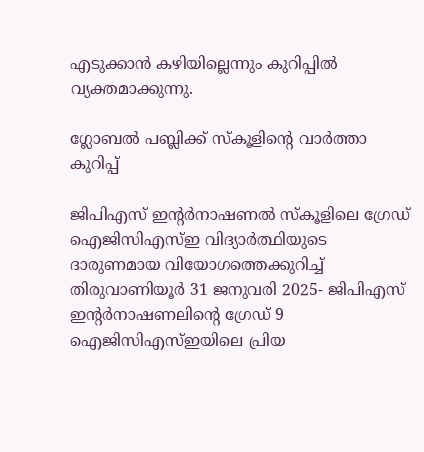എടുക്കാൻ കഴിയില്ലെന്നും കുറിപ്പിൽ വ്യക്തമാക്കുന്നു.

ഗ്ലോബൽ പബ്ലിക്ക് സ്‌കൂളിന്റെ വാർത്താ കുറിപ്പ്

ജിപിഎസ് ഇന്റർനാഷണൽ സ്കൂളിലെ ഗ്രേഡ് ഐജിസിഎസ്ഇ വിദ്യാർത്ഥിയുടെ ദാരുണമായ വിയോഗത്തെക്കുറിച്ച് തിരുവാണിയൂർ 31 ജനുവരി 2025- ജിപിഎസ് ഇൻ്റർനാഷണലിന്റെ ഗ്രേഡ് 9 ഐജിസിഎസ്ഇയിലെ പ്രിയ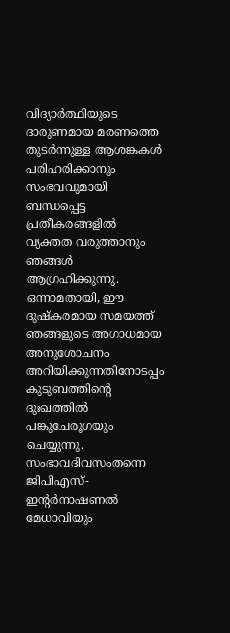വിദ്യാർത്ഥിയുടെ ദാരുണമായ മരണത്തെ തുടർന്നുള്ള ആശങ്കകൾ പരിഹരിക്കാനും സംഭവവുമായി ബന്ധപ്പെട്ട പ്രതീകരങ്ങളിൽ വ്യക്തത വരുത്താനും ഞങ്ങൾ ആഗ്രഹിക്കുന്നു.
ഒന്നാമതായി, ഈ ദുഷ്കരമായ സമയത്ത് ഞങ്ങളുടെ അഗാധമായ അനുശോചനം അറിയിക്കുന്നതിനോടപ്പം കുടുബത്തിൻ്റെ ദുഃഖത്തിൽ പങ്കുചേരൂഗയും ചെയ്യുന്നു. സംഭാവദിവസംതന്നെ ജിപിഎസ്-ഇൻ്റർനാഷണൽ മേധാവിയും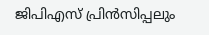ജിപിഎസ് പ്രിൻസിപ്പലും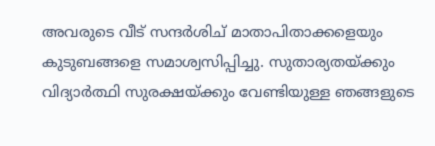അവരുടെ വീട് സന്ദർശിച് മാതാപിതാക്കളെയും കുടുബങ്ങളെ സമാശ്വസിപ്പിച്ചു. സുതാര്യതയ്ക്കും വിദ്യാർത്ഥി സുരക്ഷയ്ക്കും വേണ്ടിയുള്ള ഞങ്ങളുടെ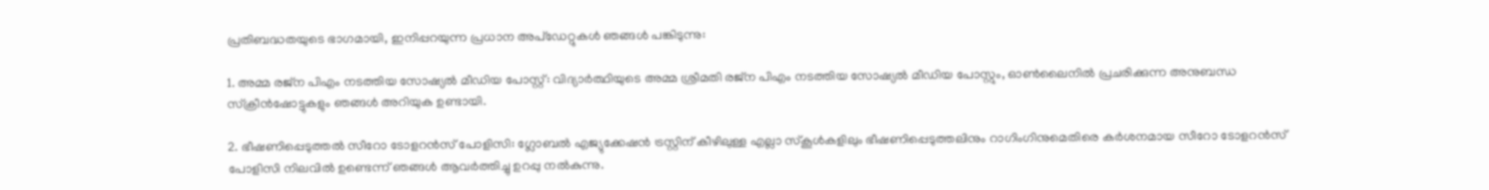പ്രതിബദ്ധതയുടെ ഭാഗമായി, ഇനിപ്പറയുന്ന പ്രധാന അപ്ഡേറ്റുകൾ ഞങ്ങൾ പങ്കിടുന്നു:

1. അമ്മ രജ്ന പിഎം നടത്തിയ സോഷ്യൽ മീഡിയ പോസ്റ്റ്: വിദ്യാർത്ഥിയുടെ അമ്മ ശ്രീമതി രജ്ന പിഎം നടത്തിയ സോഷ്യൽ മീഡിയ പോസ്റ്റും, ഓൺലൈനിൽ പ്രചരിക്കുന്ന അനുബന്ധ സ്ക്രീൻഷോട്ടുകളും ഞങ്ങൾ അറിയുക ഉണ്ടായി.

2. ഭീഷണിപ്പെടുത്തൽ സീറോ ടോളറൻസ് പോളിസി: ഗ്ലോബൽ എജ്യുക്കേഷൻ ട്രസ്റ്റിന് കീഴിലുള്ള എല്ലാ സ്കൂൾകളിലും ഭീഷണിപ്പെടുത്തലിനും റാഗിംഗിനുമെതിരെ കർശനമായ സീറോ ടോളറൻസ് പോളിസി നിലവിൽ ഉണ്ടെന്ന് ഞങ്ങൾ ആവർത്തിച്ചു ഉറപ്പു നൽകുന്നു.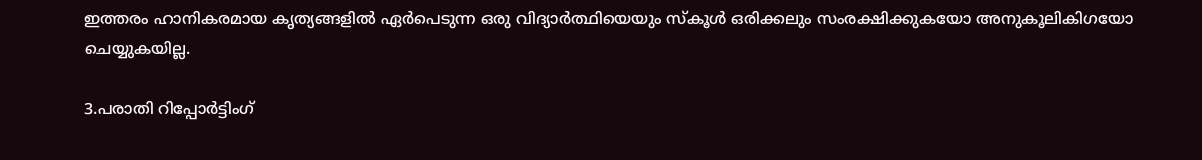ഇത്തരം ഹാനികരമായ കൃത്യങ്ങളിൽ ഏർപെടുന്ന ഒരു വിദ്യാർത്ഥിയെയും സ്കൂൾ ഒരിക്കലും സംരക്ഷിക്കുകയോ അനുകൂലികിഗയോ ചെയ്യുകയില്ല.

3.പരാതി റിപ്പോർട്ടിംഗ്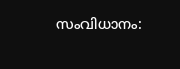സംവിധാനം: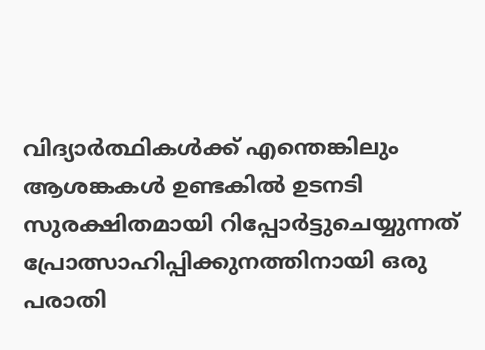വിദ്യാർത്ഥികൾക്ക് എന്തെങ്കിലും ആശങ്കകൾ ഉണ്ടകിൽ ഉടനടി സുരക്ഷിതമായി റിപ്പോർട്ടുചെയ്യുന്നത് പ്രോത്സാഹിപ്പിക്കുനത്തിനായി ഒരു പരാതി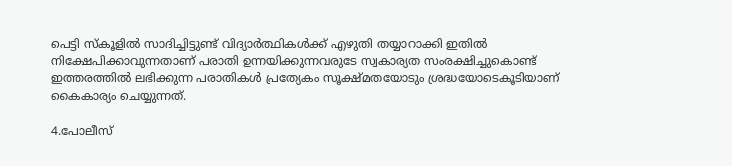പെട്ടി സ്കൂളിൽ സാദിച്ചിട്ടുണ്ട് വിദ്യാർത്ഥികൾക്ക് എഴുതി തയ്യാറാക്കി ഇതിൽ നിക്ഷേപിക്കാവുന്നതാണ് പരാതി ഉന്നയിക്കുന്നവരുടേ സ്വകാര്യത സംരക്ഷിച്ചുകൊണ്ട് ഇത്തരത്തിൽ ലഭിക്കുന്ന പരാതികൾ പ്രത്യേകം സൂക്ഷ്മതയോടും ശ്രദ്ധയോടെകൂടിയാണ് കൈകാര്യം ചെയ്യുന്നത്.

4.പോലീസ്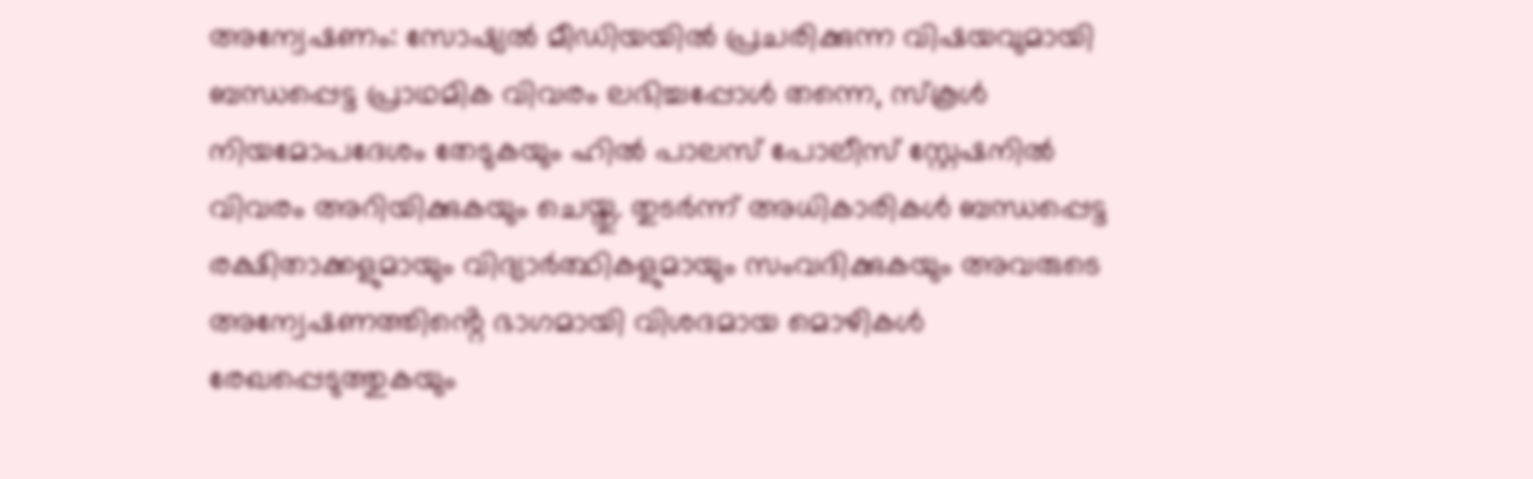അന്വേഷണം: സോഷ്യൽ മീഡിയയിൽ പ്രചരിക്കുന്ന വിഷയവുമായി ബന്ധപ്പെട്ട പ്രാഥമിക വിവരം ലഭിച്ചപ്പോൾ തന്നെ, സ്കൂൾ നിയമോപദേശം തേടുകയും ഹിൽ പാലസ് പോലീസ് സ്റ്റേഷനിൽ വിവരം അറിയിക്കുകയും ചെയ്തു. തുടർന്ന് അധികാരികൾ ബന്ധപ്പെട്ട രക്ഷിതാക്കളുമായും വിദ്യാർത്ഥികളുമായും സംവദിക്കുകയും അവരുടെ അന്വേഷണത്തിൻ്റെ ഭാഗമായി വിശദമായ മൊഴികൾ രേഖപ്പെടുത്തുകയും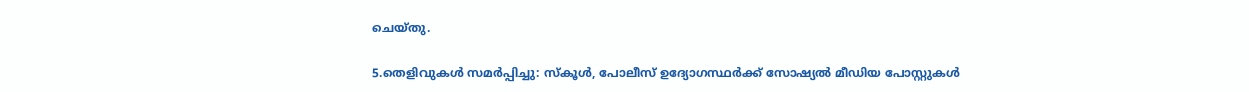ചെയ്തു.

5.തെളിവുകൾ സമർപ്പിച്ചു: സ്കൂൾ, പോലീസ് ഉദ്യോഗസ്ഥർക്ക് സോഷ്യൽ മീഡിയ പോസ്റ്റുകൾ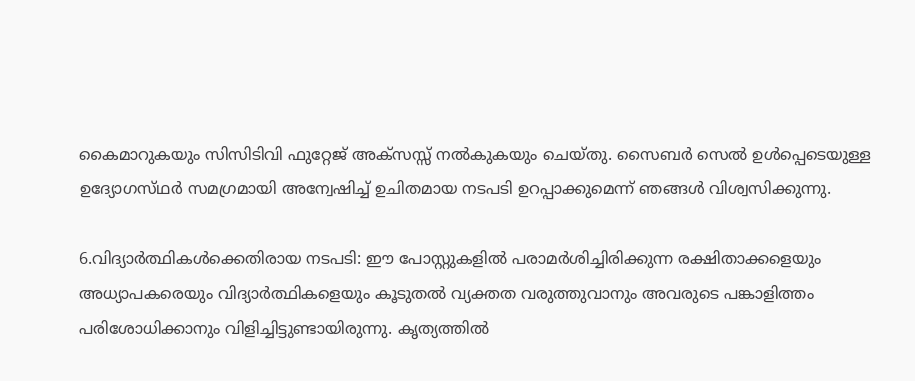കൈമാറുകയും സിസിടിവി ഫുറ്റേജ് അക്സസ്സ് നൽകുകയും ചെയ്തു. സൈബർ സെൽ ഉൾപ്പെടെയുള്ള ഉദ്യോഗസ്‌ഥർ സമഗ്രമായി അന്വേഷിച്ച് ഉചിതമായ നടപടി ഉറപ്പാക്കുമെന്ന് ഞങ്ങൾ വിശ്വസിക്കുന്നു.

6.വിദ്യാർത്ഥികൾക്കെതിരായ നടപടി: ഈ പോസ്റ്റുകളിൽ പരാമർശിച്ചിരിക്കുന്ന രക്ഷിതാക്കളെയും അധ്യാപകരെയും വിദ്യാർത്ഥികളെയും കൂടുതൽ വ്യക്തത വരുത്തുവാനും അവരുടെ പങ്കാളിത്തം പരിശോധിക്കാനും വിളിച്ചിട്ടുണ്ടായിരുന്നു. കൃത്യത്തിൽ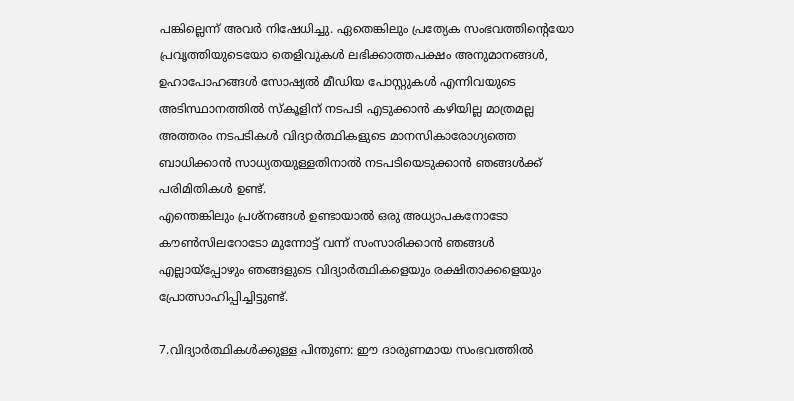പങ്കില്ലെന്ന് അവർ നിഷേധിച്ചു. ഏതെങ്കിലും പ്രത്യേക സംഭവത്തിന്റെയോ പ്രവൃത്തിയുടെയോ തെളിവുകൾ ലഭിക്കാത്തപക്ഷം അനുമാനങ്ങൾ, ഉഹാപോഹങ്ങൾ സോഷ്യൽ മീഡിയ പോസ്റ്റുകൾ എന്നിവയുടെ അടിസ്ഥാനത്തിൽ സ്കൂളിന് നടപടി എടുക്കാൻ കഴിയില്ല മാത്രമല്ല അത്തരം നടപടികൾ വിദ്യാർത്ഥികളുടെ മാനസികാരോഗ്യത്തെ ബാധിക്കാൻ സാധ്യതയുള്ളതിനാൽ നടപടിയെടുക്കാൻ ഞങ്ങൾക്ക് പരിമിതികൾ ഉണ്ട്.
എന്തെങ്കിലും പ്രശ്ന‌ങ്ങൾ ഉണ്ടായാൽ ഒരു അധ്യാപകനോടോ കൗൺസിലറോടോ മുന്നോട്ട് വന്ന് സംസാരിക്കാൻ ഞങ്ങൾ എല്ലായ്പ്പോഴും ഞങ്ങളുടെ വിദ്യാർത്ഥികളെയും രക്ഷിതാക്കളെയും പ്രോത്സാഹിപ്പിച്ചിട്ടുണ്ട്.

7.വിദ്യാർത്ഥികൾക്കുള്ള പിന്തുണ: ഈ ദാരുണമായ സംഭവത്തിൽ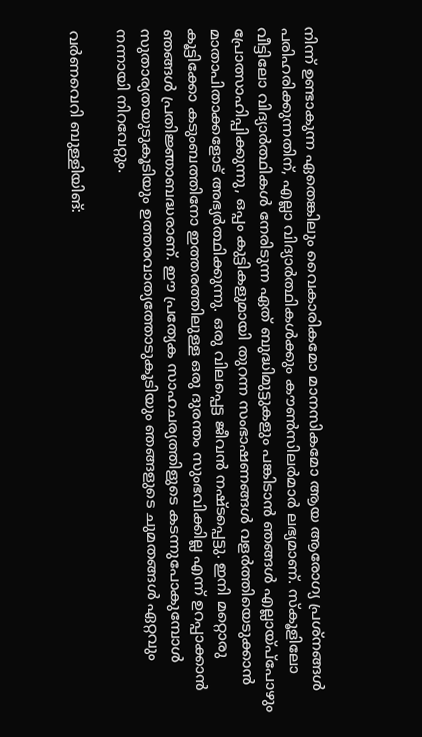നിന്ന് ഉണ്ടാകുന്ന ഏതെങ്കിലും വൈകാരികമോ മാനസികമോ ആയ ആരോഗ്യ പ്രശ്നങ്ങൾ പരിഹരിക്കുന്നതിന്, എല്ലാ വിദ്യാർത്ഥികൾക്കും കൗൺസിലർമാർ ലഭ്യമാണ്. സ്കൂളിലോ വീട്ടിലോ വിദ്യാർത്ഥികൾ നേരിടുന്ന ഏത് ബുദ്ധിമുട്ടുകളും പങ്കിടാൻ ഞങ്ങൾ എല്ലായ്പ്‌പോഴും പ്രോത്സാഹിപ്പിക്കുന്നു, ഒപ്പം കുട്ടികളുമായി തുറന്ന സംഭാഷണങ്ങൾ വളർത്തിയെടുക്കാൻ മാതാപിതാക്കളോട് അഭ്യർത്ഥിക്കുന്നു. ഒരു വിലപ്പെട്ട ജീവൻ നഷ്ടപ്പെട്ടു. ഇനി മറ്റൊരു കൂട്ടിക്കോ കടുംബത്തിനോ ഇത്തരത്തിലുള്ള ഒരു ദുരന്തം സുംഭവിക്കില്ല എന്ന് ഉറപ്പാക്കാൻ ഞങ്ങൾ പ്രതിജ്ഞാബദ്ധരാണ്. ഈ പ്രത്യേക സാഹചര്യത്തിളുടെ കടന്നുപോകുമ്പോൾ സുതാര്യതയുടുകൂടിയും ഉത്തരവാത്യത്തോടുകൂടിയും ഞങ്ങളുടെ ചുമതങ്ങൾ ഏറ്റവും നന്നായി നിറവേറ്റും.

വർണവെറി ബുള്ളിയിങ്: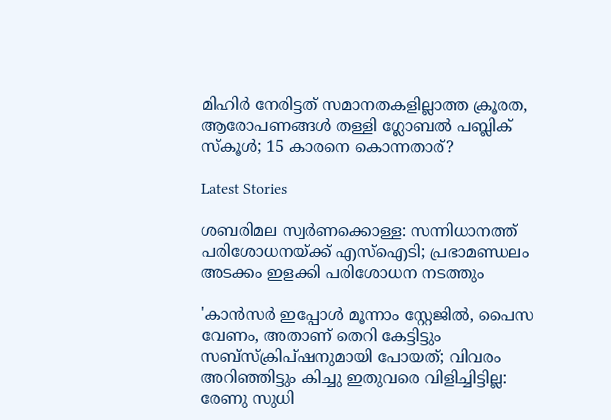മിഹിർ നേരിട്ടത് സമാനതകളില്ലാത്ത ക്രൂരത, ആരോപണങ്ങൾ തള്ളി ഗ്ലോബൽ പബ്ലിക് സ്‌കൂൾ; 15 കാരനെ കൊന്നതാര്?

Latest Stories

ശബരിമല സ്വർണക്കൊള്ള: സന്നിധാനത്ത് പരിശോധനയ്ക്ക് എസ്ഐടി; പ്രഭാമണ്ഡലം അടക്കം ഇളക്കി പരിശോധന നടത്തും

'കാൻസർ ഇപ്പോൾ മൂന്നാം സ്റ്റേജിൽ, പൈസ വേണം, അതാണ് തെറി കേട്ടിട്ടും സബ്സ്ക്രിപ്ഷനുമായി പോയത്; വിവരം അറിഞ്ഞിട്ടും കിച്ചു ഇതുവരെ വിളിച്ചിട്ടില്ല: രേണു സുധി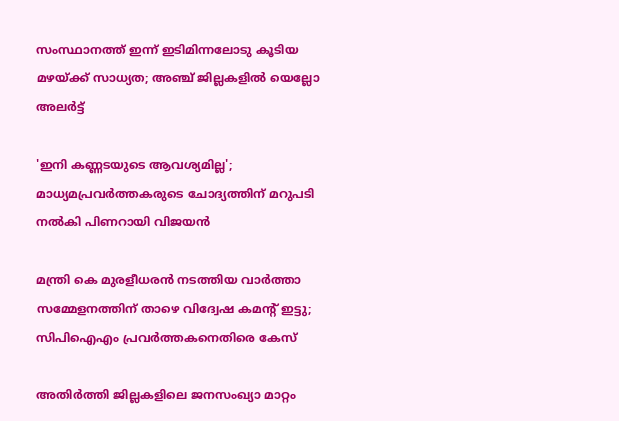സംസ്ഥാനത്ത് ഇന്ന് ഇടിമിന്നലോടു കൂടിയ മഴയ്ക്ക് സാധ്യത; അഞ്ച് ജില്ലകളിൽ യെല്ലോ അലർട്ട്

'ഇനി കണ്ണടയുടെ ആവശ്യമില്ല'; മാധ്യമപ്രവർത്തകരുടെ ചോദ്യത്തിന് മറുപടി നൽകി പിണറായി വിജയൻ

മന്ത്രി കെ മുരളീധരൻ നടത്തിയ വാർത്താ സമ്മേളനത്തിന് താഴെ വിദ്വേഷ കമൻ്റ് ഇട്ടു; സിപിഐഎം പ്രവർത്തകനെതിരെ കേസ്

അതിർത്തി ജില്ലകളിലെ ജനസംഖ്യാ മാറ്റം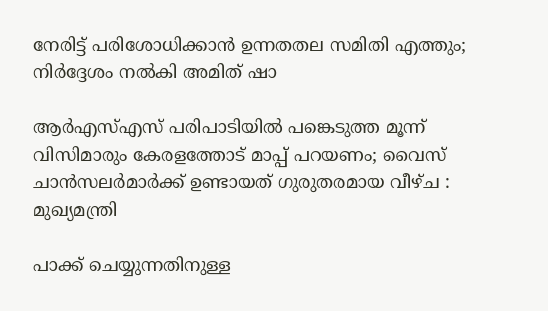നേരിട്ട് പരിശോധിക്കാൻ ഉന്നതതല സമിതി എത്തും; നിർദ്ദേശം നൽകി അമിത് ഷാ

ആർഎസ്എസ് പരിപാടിയിൽ പങ്കെടുത്ത മൂന്ന് വിസിമാരും കേരളത്തോട് മാപ്പ് പറയണം; വൈസ് ചാൻസലർമാർക്ക് ഉണ്ടായത് ഗുരുതരമായ വീഴ്ച : മുഖ്യമന്ത്രി

പാക്ക് ചെയ്യുന്നതിനുള്ള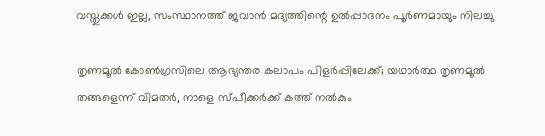വസ്തുക്കള്‍ ഇല്ല, സംസ്ഥാനത്ത് ജവാന്‍ മദ്യത്തിന്റെ ഉല്‍പ്പാദനം പൂര്‍ണമായും നിലച്ചു

തൃണമൂൽ കോൺഗ്രസിലെ ആഭ്യന്തര കലാപം പിളർപ്പിലേക്ക്; യഥാർത്ഥ തൃണമൂൽ തങ്ങളെന്ന് വിമതർ, നാളെ സ്പീക്കർക്ക് കത്ത് നൽകും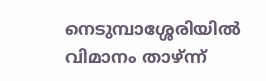നെടുമ്പാശ്ശേരിയില്‍ വിമാനം താഴ്ന്ന്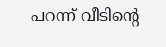പറന്ന് വീടിന്റെ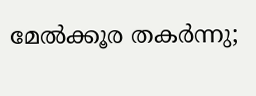മേല്‍ക്കൂര തകര്‍ന്നു;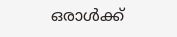ഒരാള്‍ക്ക്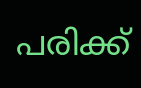പരിക്ക്